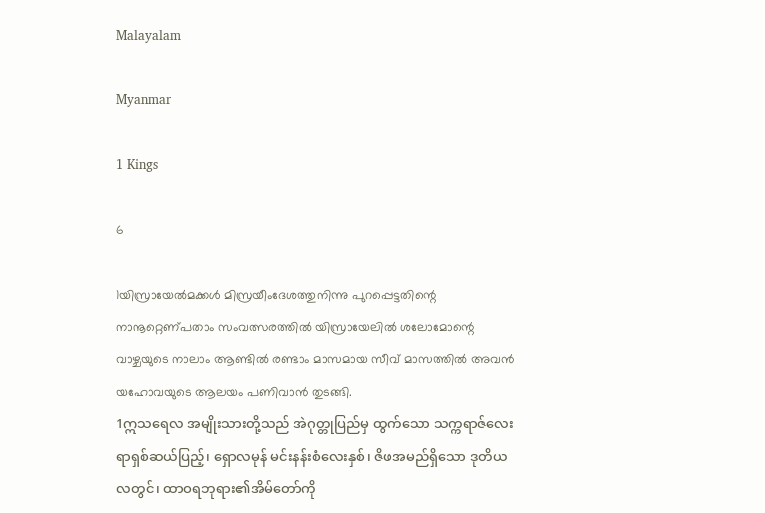Malayalam

Myanmar

1 Kings

6

1യിസ്രായേല്‍മക്കള്‍ മിസ്രയീംദേശത്തുനിന്നു പുറപ്പെട്ടതിന്റെ നാനൂറ്റെണ്പതാം സംവത്സരത്തില്‍ യിസ്രായേലില്‍ ശലോമോന്റെ വാഴ്ചയുടെ നാലാം ആണ്ടില്‍ രണ്ടാം മാസമായ സീവ് മാസത്തില്‍ അവന്‍ യഹോവയുടെ ആലയം പണിവാന്‍ തുടങ്ങി.
1ဣသရေလ အမျိုးသားတို့သည် အဲဂုတ္တုပြည်မှ ထွက်သော သက္ကရာဇ်လေးရာရှစ်ဆယ်ပြည့်၊ ရှောလမုန် မင်းနန်းစံလေးနှစ်၊ ဇိဖအမည်ရှိသော ဒုတိယလတွင်၊ ထာဝရဘုရား၏အိမ်တော်ကို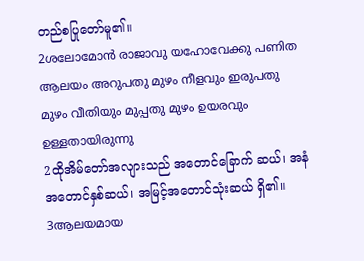တည်စပြုတော်မူ၏။
2ശലോമോന്‍ രാജാവു യഹോവേക്കു പണിത ആലയം അറുപതു മുഴം നീളവും ഇരുപതു മുഴം വീതിയും മുപ്പതു മുഴം ഉയരവും ഉള്ളതായിരുന്നു
2ထိုအိမ်တော်အလျားသည် အတောင်ခြောက် ဆယ်၊ အနံအတောင်နှစ်ဆယ်၊ အမြင့်အတောင်သုံးဆယ် ရှိ၏။
3ആലയമായ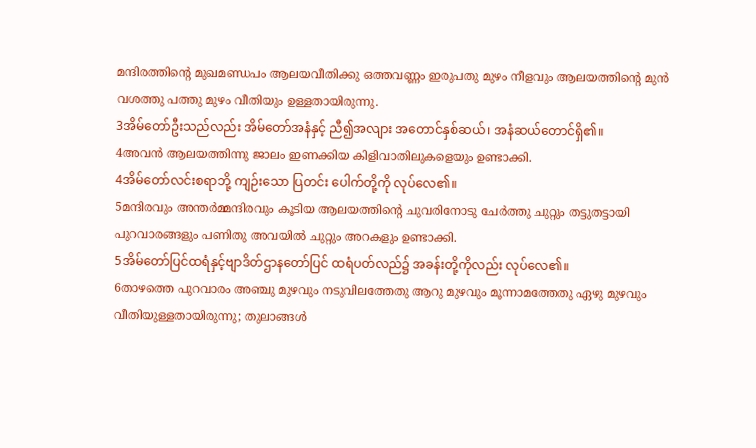മന്ദിരത്തിന്റെ മുഖമണ്ഡപം ആലയവീതിക്കു ഒത്തവണ്ണം ഇരുപതു മുഴം നീളവും ആലയത്തിന്റെ മുന്‍ വശത്തു പത്തു മുഴം വീതിയും ഉള്ളതായിരുന്നു.
3အိမ်တော်ဦးသည်လည်း အိမ်တော်အနံနှင့် ညီ၍အလျား အတောင်နှစ်ဆယ်၊ အနံဆယ်တောင်ရှိ၏။
4അവന്‍ ആലയത്തിന്നു ജാലം ഇണക്കിയ കിളിവാതിലുകളെയും ഉണ്ടാക്കി.
4အိမ်တော်လင်းစရာဘို့ ကျဉ်းသော ပြတင်း ပေါက်တို့ကို လုပ်လေ၏။
5മന്ദിരവും അന്തര്‍മ്മന്ദിരവും കൂടിയ ആലയത്തിന്റെ ചുവരിനോടു ചേര്‍ത്തു ചുറ്റും തട്ടുതട്ടായി പുറവാരങ്ങളും പണിതു അവയില്‍ ചുറ്റും അറകളും ഉണ്ടാക്കി.
5အိမ်တော်ပြင်ထရံနှင့်ဗျာဒိတ်ဌာနတော်ပြင် ထရံပတ်လည်၌ အခန်းတို့ကိုလည်း လုပ်လေ၏။
6താഴത്തെ പുറവാരം അഞ്ചു മുഴവും നടുവിലത്തേതു ആറു മുഴവും മൂന്നാമത്തേതു ഏഴു മുഴവും വീതിയുള്ളതായിരുന്നു; തുലാങ്ങള്‍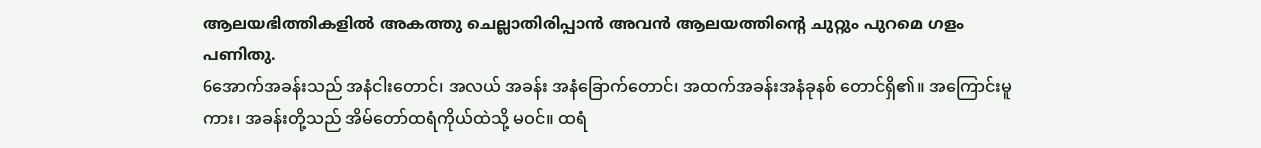ആലയഭിത്തികളില്‍ അകത്തു ചെല്ലാതിരിപ്പാന്‍ അവന്‍ ആലയത്തിന്റെ ചുറ്റും പുറമെ ഗളം പണിതു.
6အောက်အခန်းသည် အနံငါးတောင်၊ အလယ် အခန်း အနံခြောက်တောင်၊ အထက်အခန်းအနံခုနစ် တောင်ရှိ၏။ အကြောင်းမူကား၊ အခန်းတို့သည် အိမ်တော်ထရံကိုယ်ထဲသို့ မဝင်။ ထရံ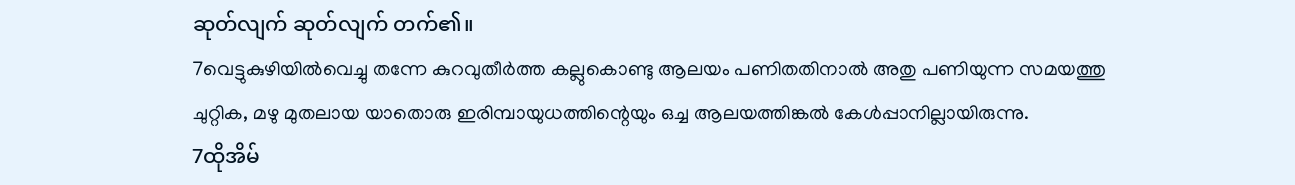ဆုတ်လျက် ဆုတ်လျက် တက်၏။
7വെട്ടുകുഴിയില്‍വെച്ചു തന്നേ കുറവുതീര്‍ത്ത കല്ലുകൊണ്ടു ആലയം പണിതതിനാല്‍ അതു പണിയുന്ന സമയത്തു ചുറ്റിക, മഴു മുതലായ യാതൊരു ഇരിമ്പായുധത്തിന്റെയും ഒച്ച ആലയത്തിങ്കല്‍ കേള്‍പ്പാനില്ലായിരുന്നു.
7ထိုအိမ်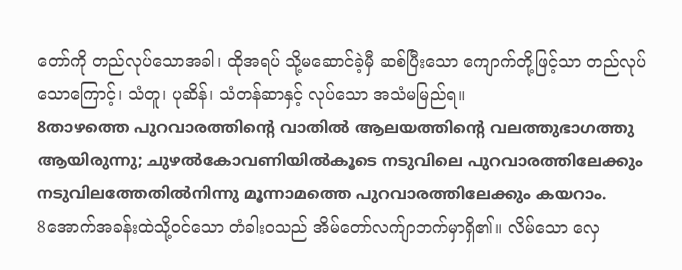တော်ကို တည်လုပ်သောအခါ၊ ထိုအရပ် သို့မဆောင်ခဲ့မှီ ဆစ်ပြီးသော ကျောက်တို့ဖြင့်သာ တည်လုပ်သောကြောင့်၊ သံတူ၊ ပုဆိန်၊ သံတန်ဆာနှင့် လုပ်သော အသံမမြည်ရ။
8താഴത്തെ പുറവാരത്തിന്റെ വാതില്‍ ആലയത്തിന്റെ വലത്തുഭാഗത്തു ആയിരുന്നു; ചുഴല്‍കോവണിയില്‍കൂടെ നടുവിലെ പുറവാരത്തിലേക്കും നടുവിലത്തേതില്‍നിന്നു മൂന്നാമത്തെ പുറവാരത്തിലേക്കും കയറാം.
8အောက်အခန်းထဲသို့ဝင်သော တံခါးဝသည် အိမ်တော်လက်ျာဘက်မှာရှိ၏။ လိမ်သော လှေ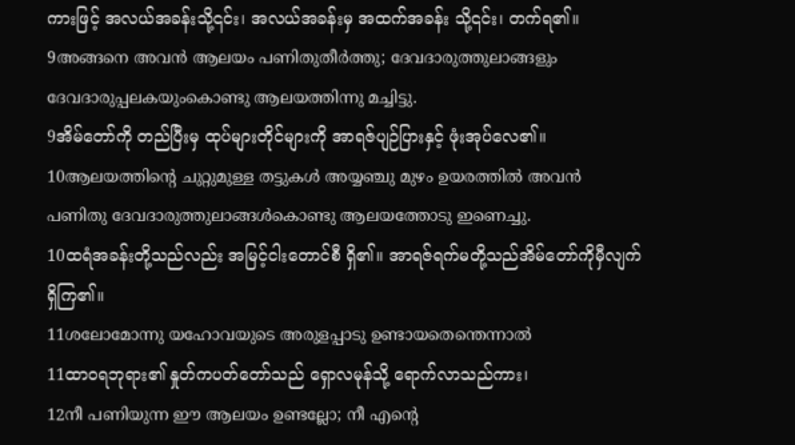ကားဖြင့် အလယ်အခန်းသို့၎င်း၊ အလယ်အခန်းမှ အထက်အခန်း သို့၎င်း၊ တက်ရ၏။
9അങ്ങനെ അവന്‍ ആലയം പണിതുതീര്‍ത്തു; ദേവദാരുത്തുലാങ്ങളും ദേവദാരുപ്പലകയുംകൊണ്ടു ആലയത്തിന്നു മച്ചിട്ടു.
9အိမ်တော်ကို တည်ပြီးမှ ထုပ်များတိုင်များကို အာရဇ်ပျဉ်ပြားနှင့် ဖုံးအုပ်လေ၏။
10ആലയത്തിന്റെ ചുറ്റുമുള്ള തട്ടുകള്‍ അയ്യഞ്ചു മുഴം ഉയരത്തില്‍ അവന്‍ പണിതു ദേവദാരുത്തുലാങ്ങള്‍കൊണ്ടു ആലയത്തോടു ഇണെച്ചു.
10ထရံအခန်းတို့သည်လည်း အမြင့်ငါးတောင်စီ ရှိ၏။ အာရဇ်ရက်မတို့သည်အိမ်တော်ကိုမှီလျက် ရှိကြ၏။
11ശലോമോന്നു യഹോവയുടെ അരുളപ്പാടു ഉണ്ടായതെന്തെന്നാല്‍
11ထာဝရဘုရား၏ နှုတ်ကပတ်တော်သည် ရှောလမုန်သို့ ရောက်လာသည်ကား၊
12നീ പണിയുന്ന ഈ ആലയം ഉണ്ടല്ലോ; നീ എന്റെ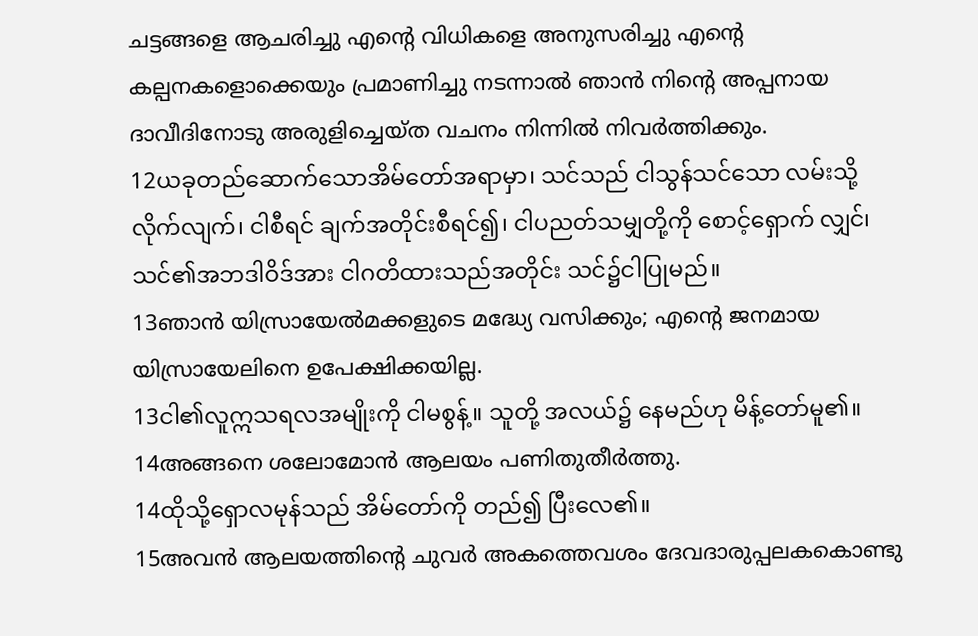ചട്ടങ്ങളെ ആചരിച്ചു എന്റെ വിധികളെ അനുസരിച്ചു എന്റെ കല്പനകളൊക്കെയും പ്രമാണിച്ചു നടന്നാല്‍ ഞാന്‍ നിന്റെ അപ്പനായ ദാവീദിനോടു അരുളിച്ചെയ്ത വചനം നിന്നില്‍ നിവര്‍ത്തിക്കും.
12ယခုတည်ဆောက်သောအိမ်တော်အရာမှာ၊ သင်သည် ငါသွန်သင်သော လမ်းသို့ လိုက်လျက်၊ ငါစီရင် ချက်အတိုင်းစီရင်၍၊ ငါပညတ်သမျှတို့ကို စောင့်ရှောက် လျှင်၊ သင်၏အဘဒါဝိဒ်အား ငါဂတိထားသည်အတိုင်း သင်၌ငါပြုမည်။
13ഞാന്‍ യിസ്രായേല്‍മക്കളുടെ മദ്ധ്യേ വസിക്കും; എന്റെ ജനമായ യിസ്രായേലിനെ ഉപേക്ഷിക്കയില്ല.
13ငါ၏လူဣသရလအမျိုးကို ငါမစွန့်။ သူတို့ အလယ်၌ နေမည်ဟု မိန့်တော်မူ၏။
14അങ്ങനെ ശലോമോന്‍ ആലയം പണിതുതീര്‍ത്തു.
14ထိုသို့ရှောလမုန်သည် အိမ်တော်ကို တည်၍ ပြီးလေ၏။
15അവന്‍ ആലയത്തിന്റെ ചുവര്‍ അകത്തെവശം ദേവദാരുപ്പലകകൊണ്ടു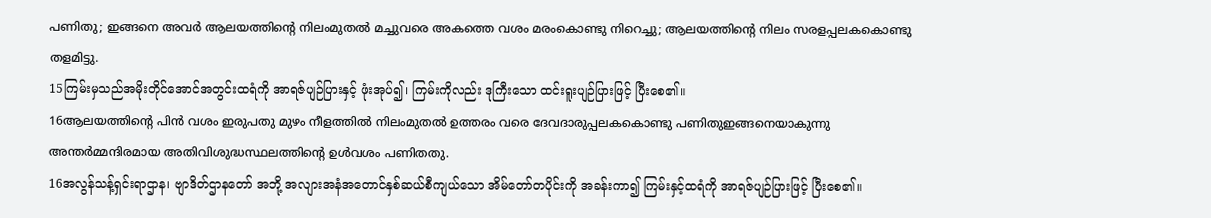പണിതു; ഇങ്ങനെ അവര്‍ ആലയത്തിന്റെ നിലംമുതല്‍ മച്ചുവരെ അകത്തെ വശം മരംകൊണ്ടു നിറെച്ചു; ആലയത്തിന്റെ നിലം സരളപ്പലകകൊണ്ടു തളമിട്ടു.
15ကြမ်းမှသည်အမိုးတိုင်အောင်အတွင်းထရံကို အာရဇ်ပျဉ်ပြားနှင့် ဖုံးအုပ်၍၊ ကြမ်းကိုလည်း ဒုကြီးသော ထင်းရူးပျဉ်ပြားဖြင့် ပြီးစေ၏။
16ആലയത്തിന്റെ പിന്‍ വശം ഇരുപതു മുഴം നീളത്തില്‍ നിലംമുതല്‍ ഉത്തരം വരെ ദേവദാരുപ്പലകകൊണ്ടു പണിതുഇങ്ങനെയാകുന്നു അന്തര്‍മ്മന്ദിരമായ അതിവിശുദ്ധസ്ഥലത്തിന്റെ ഉള്‍വശം പണിതതു.
16အလွန်သန့်ရှင်းရာဌာန၊ ဗျာဒိတ်ဌာနတော် အဘို့ အလျားအနံအတောင်နှစ်ဆယ်စီကျယ်သော အိမ်တော်တပိုင်းကို အခန်းကာ၍ ကြမ်းနှင့်ထရံကို အာရဇ်ပျဉ်ပြားဖြင့် ပြီးစေ၏။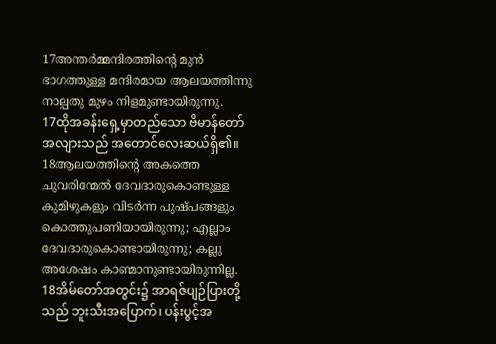17അന്തര്‍മ്മന്ദിരത്തിന്റെ മുന്‍ ഭാഗത്തുള്ള മന്ദിരമായ ആലയത്തിന്നു നാല്പതു മുഴം നിളമുണ്ടായിരുന്നു.
17ထိုအခန်းရှေ့မှာတည်သော ဗိမာန်တော် အလျားသည် အတောင်လေးဆယ်ရှိ၏။
18ആലയത്തിന്റെ അകത്തെ ചുവരിന്മേല്‍ ദേവദാരുകൊണ്ടുള്ള കുമിഴുകളും വിടര്‍ന്ന പുഷ്പങ്ങളും കൊത്തുപണിയായിരുന്നു; എല്ലാം ദേവദാരുകൊണ്ടായിരുന്നു; കല്ലു അശേഷം കാണ്മാനുണ്ടായിരുന്നില്ല.
18အိမ်တော်အတွင်း၌ အာရဇ်ပျဉ်ပြားတို့သည် ဘူးသီးအပြောက်၊ ပန်းပွင့်အ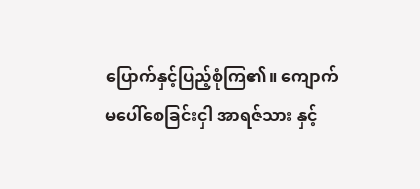ပြောက်နှင့်ပြည့်စုံကြ၏။ ကျောက်မပေါ်စေခြင်းငှါ အာရဇ်သား နှင့်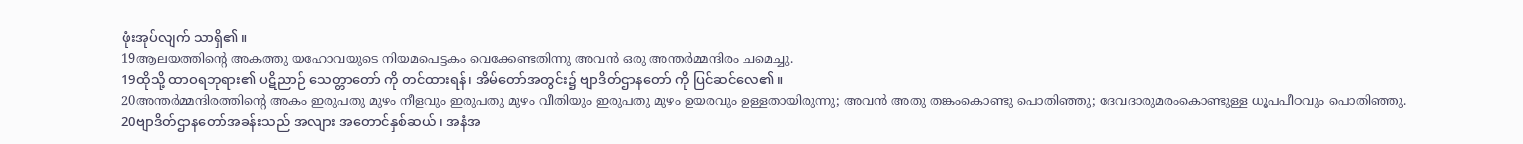ဖုံးအုပ်လျက် သာရှိ၏။
19ആലയത്തിന്റെ അകത്തു യഹോവയുടെ നിയമപെട്ടകം വെക്കേണ്ടതിന്നു അവന്‍ ഒരു അന്തര്‍മ്മന്ദിരം ചമെച്ചു.
19ထိုသို့ ထာဝရဘုရား၏ ပဋိညာဉ် သေတ္တာတော် ကို တင်ထားရန်၊ အိမ်တော်အတွင်း၌ ဗျာဒိတ်ဌာနတော် ကို ပြင်ဆင်လေ၏။
20അന്തര്‍മ്മന്ദിരത്തിന്റെ അകം ഇരുപതു മുഴം നീളവും ഇരുപതു മുഴം വീതിയും ഇരുപതു മുഴം ഉയരവും ഉള്ളതായിരുന്നു; അവന്‍ അതു തങ്കംകൊണ്ടു പൊതിഞ്ഞു; ദേവദാരുമരംകൊണ്ടുള്ള ധൂപപീഠവും പൊതിഞ്ഞു.
20ဗျာဒိတ်ဌာနတော်အခန်းသည် အလျား အတောင်နှစ်ဆယ်၊ အနံအ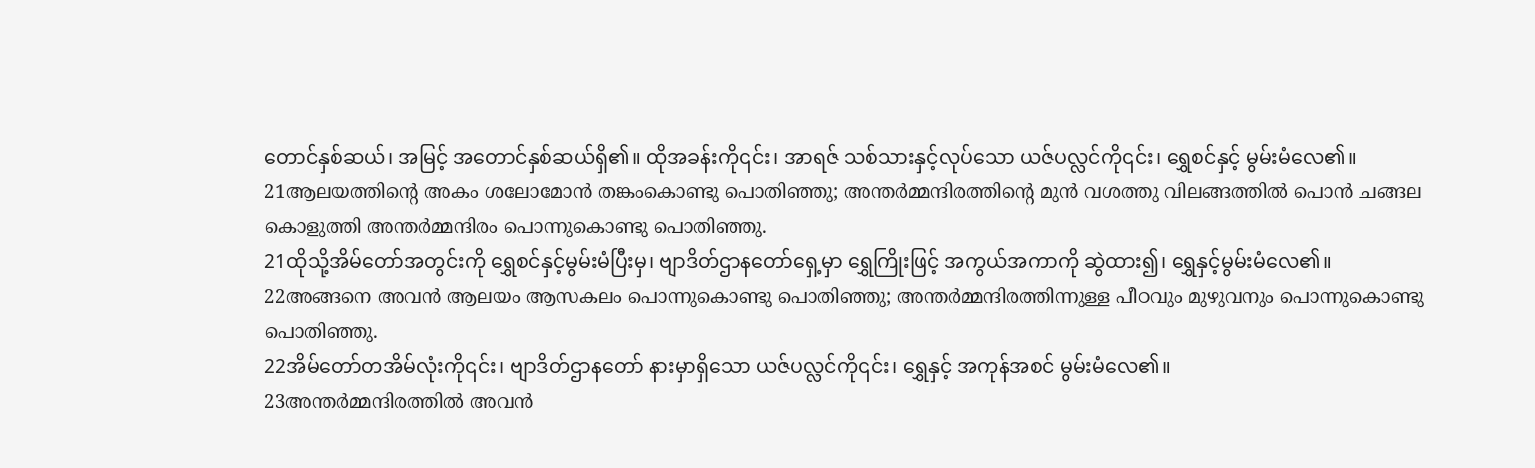တောင်နှစ်ဆယ်၊ အမြင့် အတောင်နှစ်ဆယ်ရှိ၏။ ထိုအခန်းကို၎င်း၊ အာရဇ် သစ်သားနှင့်လုပ်သော ယဇ်ပလ္လင်ကို၎င်း၊ ရွှေစင်နှင့် မွမ်းမံလေ၏။
21ആലയത്തിന്റെ അകം ശലോമോന്‍ തങ്കംകൊണ്ടു പൊതിഞ്ഞു; അന്തര്‍മ്മന്ദിരത്തിന്റെ മുന്‍ വശത്തു വിലങ്ങത്തില്‍ പൊന്‍ ചങ്ങല കൊളുത്തി അന്തര്‍മ്മന്ദിരം പൊന്നുകൊണ്ടു പൊതിഞ്ഞു.
21ထိုသို့အိမ်တော်အတွင်းကို ရွှေစင်နှင့်မွမ်းမံပြီးမှ၊ ဗျာဒိတ်ဌာနတော်ရှေ့မှာ ရွှေကြိုးဖြင့် အကွယ်အကာကို ဆွဲထား၍၊ ရွှေနှင့်မွမ်းမံလေ၏။
22അങ്ങനെ അവന്‍ ആലയം ആസകലം പൊന്നുകൊണ്ടു പൊതിഞ്ഞു; അന്തര്‍മ്മന്ദിരത്തിന്നുള്ള പീഠവും മുഴുവനും പൊന്നുകൊണ്ടു പൊതിഞ്ഞു.
22အိမ်တော်တအိမ်လုံးကို၎င်း၊ ဗျာဒိတ်ဌာနတော် နားမှာရှိသော ယဇ်ပလ္လင်ကို၎င်း၊ ရွှေနှင့် အကုန်အစင် မွမ်းမံလေ၏။
23അന്തര്‍മ്മന്ദിരത്തില്‍ അവന്‍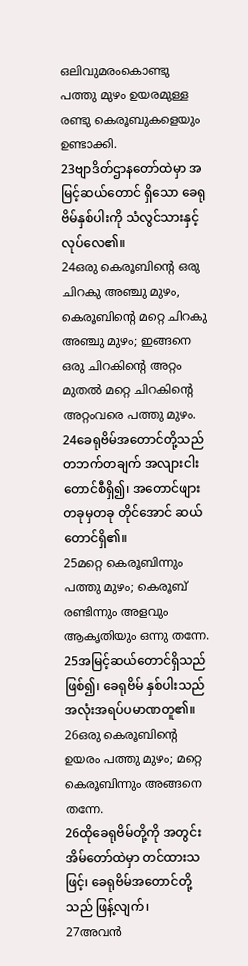ഒലിവുമരംകൊണ്ടു പത്തു മുഴം ഉയരമുള്ള രണ്ടു കെരൂബുകളെയും ഉണ്ടാക്കി.
23ဗျာဒိတ်ဌာနတော်ထဲမှာ အမြင့်ဆယ်တောင် ရှိသော ခေရုဗိမ်နှစ်ပါးကို သံလွင်သားနှင့်လုပ်လေ၏။
24ഒരു കെരൂബിന്റെ ഒരു ചിറകു അഞ്ചു മുഴം, കെരൂബിന്റെ മറ്റെ ചിറകു അഞ്ചു മുഴം; ഇങ്ങനെ ഒരു ചിറകിന്റെ അറ്റം മുതല്‍ മറ്റെ ചിറകിന്റെ അറ്റംവരെ പത്തു മുഴം.
24ခေရုဗိမ်အတောင်တို့သည် တဘက်တချက် အလျားငါးတောင်စီရှိ၍၊ အတောင်ဖျားတခုမှတခု တိုင်အောင် ဆယ်တောင်ရှိ၏။
25മറ്റെ കെരൂബിന്നും പത്തു മുഴം; കെരൂബ് രണ്ടിന്നും അളവും ആകൃതിയും ഒന്നു തന്നേ.
25အမြင့်ဆယ်တောင်ရှိသည်ဖြစ်၍၊ ခေရုဗိမ် နှစ်ပါးသည် အလုံးအရပ်ပမာဏတူ၏။
26ഒരു കെരൂബിന്റെ ഉയരം പത്തു മുഴം; മറ്റെ കെരൂബിന്നും അങ്ങനെ തന്നേ.
26ထိုခေရုဗိမ်တို့ကို အတွင်းအိမ်တော်ထဲမှာ တင်ထားသဖြင့်၊ ခေရုဗိမ်အတောင်တို့သည် ဖြန့်လျက်၊
27അവന്‍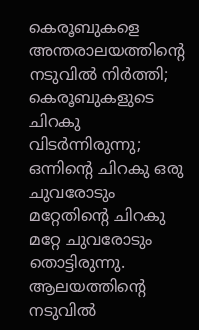കെരൂബുകളെ അന്തരാലയത്തിന്റെ നടുവില്‍ നിര്‍ത്തി; കെരൂബുകളുടെ ചിറകു വിടര്‍ന്നിരുന്നു; ഒന്നിന്റെ ചിറകു ഒരു ചുവരോടും മറ്റേതിന്റെ ചിറകു മറ്റേ ചുവരോടും തൊട്ടിരുന്നു. ആലയത്തിന്റെ നടുവില്‍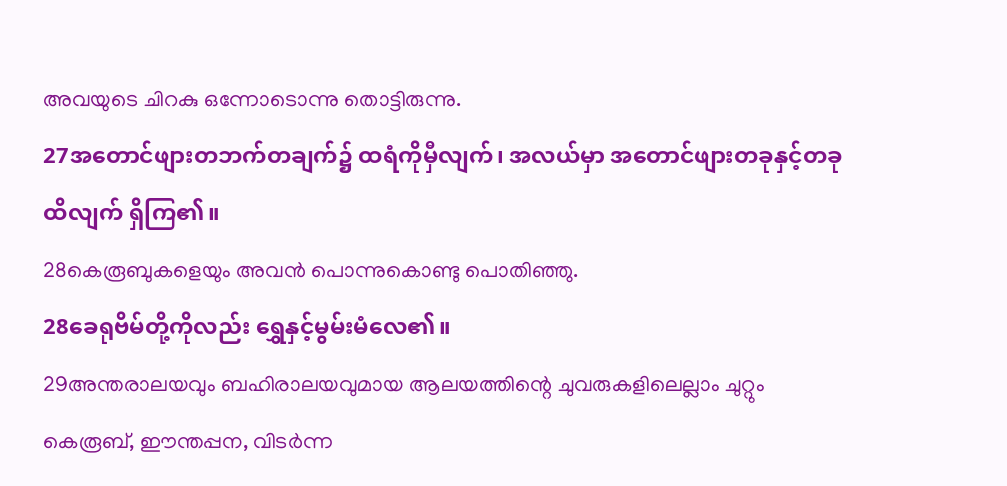അവയുടെ ചിറകു ഒന്നോടൊന്നു തൊട്ടിരുന്നു.
27အတောင်ဖျားတဘက်တချက်၌ ထရံကိုမှီလျက်၊ အလယ်မှာ အတောင်ဖျားတခုနှင့်တခုထိလျက် ရှိကြ၏။
28കെരൂബുകളെയും അവന്‍ പൊന്നുകൊണ്ടു പൊതിഞ്ഞു.
28ခေရုဗိမ်တို့ကိုလည်း ရွှေနှင့်မွမ်းမံလေ၏။
29അന്തരാലയവും ബഹിരാലയവുമായ ആലയത്തിന്റെ ചുവരുകളിലെല്ലാം ചുറ്റും കെരൂബ്, ഈന്തപ്പന, വിടര്‍ന്ന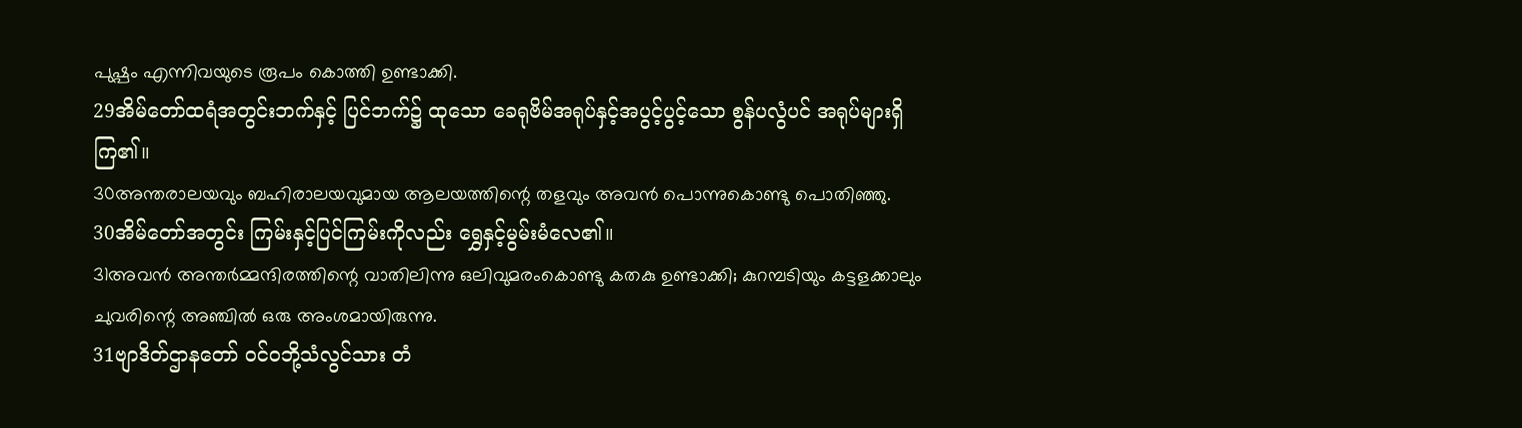പുഷ്പം എന്നിവയുടെ രൂപം കൊത്തി ഉണ്ടാക്കി.
29အိမ်တော်ထရံအတွင်းဘက်နှင့် ပြင်ဘက်၌ ထုသော ခေရုဗိမ်အရုပ်နှင့်အပွင့်ပွင့်သော စွန်ပလွံပင် အရုပ်များရှိကြ၏။
30അന്തരാലയവും ബഹിരാലയവുമായ ആലയത്തിന്റെ തളവും അവന്‍ പൊന്നുകൊണ്ടു പൊതിഞ്ഞു.
30အိမ်တော်အတွင်း ကြမ်းနှင့်ပြင်ကြမ်းကိုလည်း ရွှေနှင့်မွမ်းမံလေ၏။
31അവന്‍ അന്തര്‍മ്മന്ദിരത്തിന്റെ വാതിലിന്നു ഒലിവുമരംകൊണ്ടു കതകു ഉണ്ടാക്കി; കുറമ്പടിയും കട്ടളക്കാലും ചുവരിന്റെ അഞ്ചില്‍ ഒരു അംശമായിരുന്നു.
31ဗျာဒိတ်ဌာနတော် ဝင်ဝဘို့သံလွင်သား တံ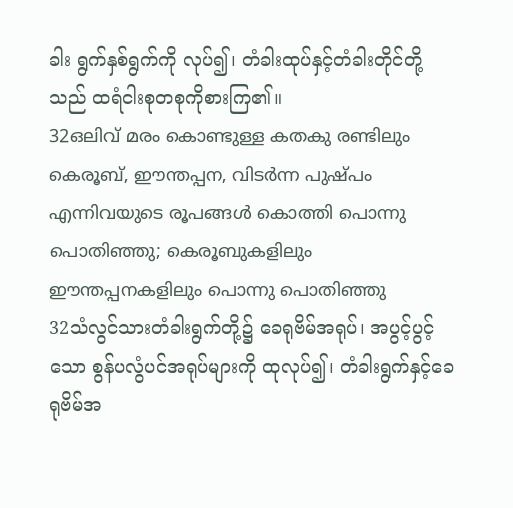ခါး ရွက်နှစ်ရွက်ကို လုပ်၍၊ တံခါးထုပ်နှင့်တံခါးတိုင်တို့သည် ထရံငါးစုတစုကိုစားကြ၏။
32ഒലിവ് മരം കൊണ്ടുള്ള കതകു രണ്ടിലും കെരൂബ്, ഈന്തപ്പന, വിടര്‍ന്ന പുഷ്പം എന്നിവയുടെ രൂപങ്ങള്‍ കൊത്തി പൊന്നു പൊതിഞ്ഞു; കെരൂബുകളിലും ഈന്തപ്പനകളിലും പൊന്നു പൊതിഞ്ഞു
32သံလွင်သားတံခါးရွက်တို့၌ ခေရုဗိမ်အရုပ်၊ အပွင့်ပွင့်သော စွန်ပလွံပင်အရုပ်များကို ထုလုပ်၍၊ တံခါးရွက်နှင့်ခေရုဗိမ်အ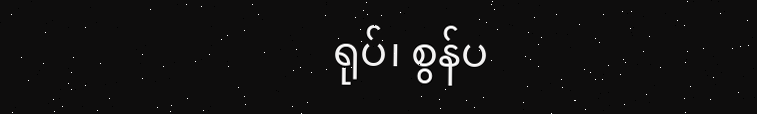ရုပ်၊ စွန်ပ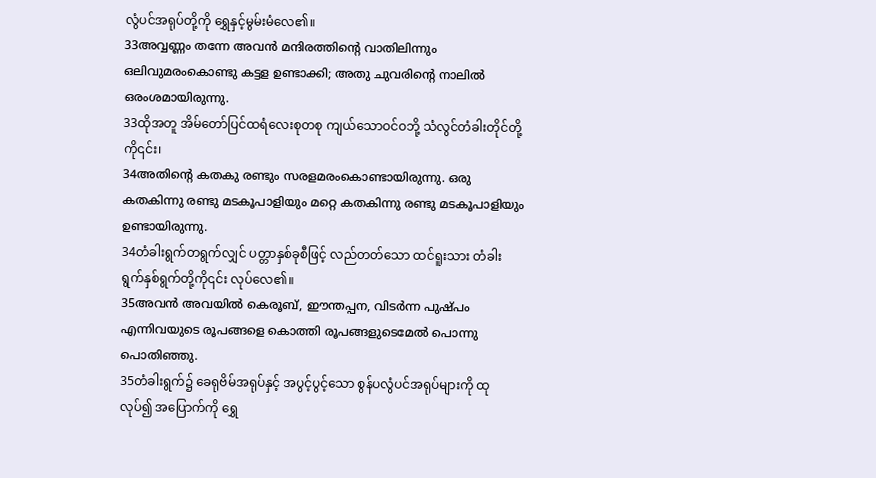လွံပင်အရုပ်တို့ကို ရွှေနှင့်မွမ်းမံလေ၏။
33അവ്വണ്ണം തന്നേ അവന്‍ മന്ദിരത്തിന്റെ വാതിലിന്നും ഒലിവുമരംകൊണ്ടു കട്ടള ഉണ്ടാക്കി; അതു ചുവരിന്റെ നാലില്‍ ഒരംശമായിരുന്നു.
33ထိုအတူ အိမ်တော်ပြင်ထရံလေးစုတစု ကျယ်သောဝင်ဝဘို့ သံလွင်တံခါးတိုင်တို့ကို၎င်း၊
34അതിന്റെ കതകു രണ്ടും സരളമരംകൊണ്ടായിരുന്നു. ഒരു കതകിന്നു രണ്ടു മടകൂപാളിയും മറ്റെ കതകിന്നു രണ്ടു മടകൂപാളിയും ഉണ്ടായിരുന്നു.
34တံခါးရွက်တရွက်လျှင် ပတ္တာနှစ်ခုစီဖြင့် လည်တတ်သော ထင်ရူးသား တံခါးရွက်နှစ်ရွက်တို့ကို၎င်း လုပ်လေ၏။
35അവന്‍ അവയില്‍ കെരൂബ്, ഈന്തപ്പന, വിടര്‍ന്ന പുഷ്പം എന്നിവയുടെ രൂപങ്ങളെ കൊത്തി രൂപങ്ങളുടെമേല്‍ പൊന്നു പൊതിഞ്ഞു.
35တံခါးရွက်၌ ခေရုဗိမ်အရုပ်နှင့် အပွင့်ပွင့်သော စွန်ပလွံပင်အရုပ်များကို ထုလုပ်၍ အပြောက်ကို ရွှေ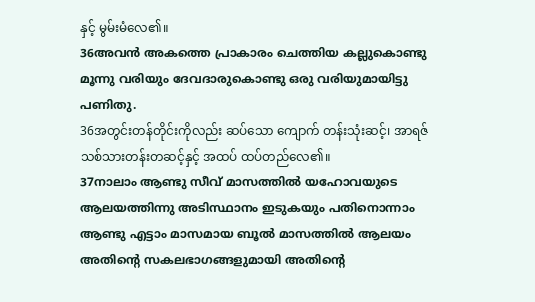နှင့် မွမ်းမံလေ၏။
36അവന്‍ അകത്തെ പ്രാകാരം ചെത്തിയ കല്ലുകൊണ്ടു മൂന്നു വരിയും ദേവദാരുകൊണ്ടു ഒരു വരിയുമായിട്ടു പണിതു.
36အတွင်းတန်တိုင်းကိုလည်း ဆပ်သော ကျောက် တန်းသုံးဆင့်၊ အာရဇ်သစ်သားတန်းတဆင့်နှင့် အထပ် ထပ်တည်လေ၏။
37നാലാം ആണ്ടു സീവ് മാസത്തില്‍ യഹോവയുടെ ആലയത്തിന്നു അടിസ്ഥാനം ഇടുകയും പതിനൊന്നാം ആണ്ടു എട്ടാം മാസമായ ബൂല്‍ മാസത്തില്‍ ആലയം അതിന്റെ സകലഭാഗങ്ങളുമായി അതിന്റെ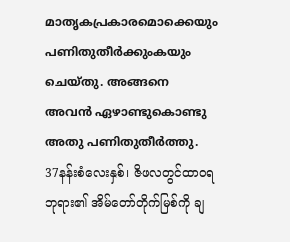മാതൃകപ്രകാരമൊക്കെയും പണിതുതീര്‍ക്കുംകയും ചെയ്തു. അങ്ങനെ അവന്‍ ഏഴാണ്ടുകൊണ്ടു അതു പണിതുതീര്‍ത്തു.
37နန်းစံလေးနှစ်၊ ဇိဖလတွင်ထာဝရဘုရား၏ အိမ်တော်တိုက်မြစ်ကို ချ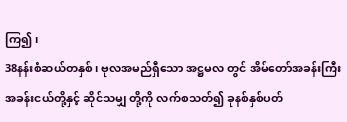ကြ၍၊
38နန်းစံဆယ်တနှစ်၊ ဗုလအမည်ရှီသော အဋ္ဌမလ တွင် အိမ်တော်အခန်းကြီးအခန်းငယ်တို့နှင့် ဆိုင်သမျှ တို့ကို လက်စသတ်၍ ခုနစ်နှစ်ပတ်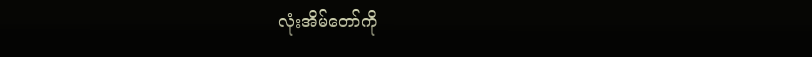လုံးအိမ်တော်ကို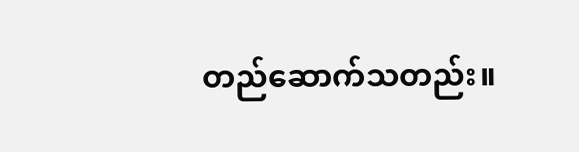တည်ဆောက်သတည်း။